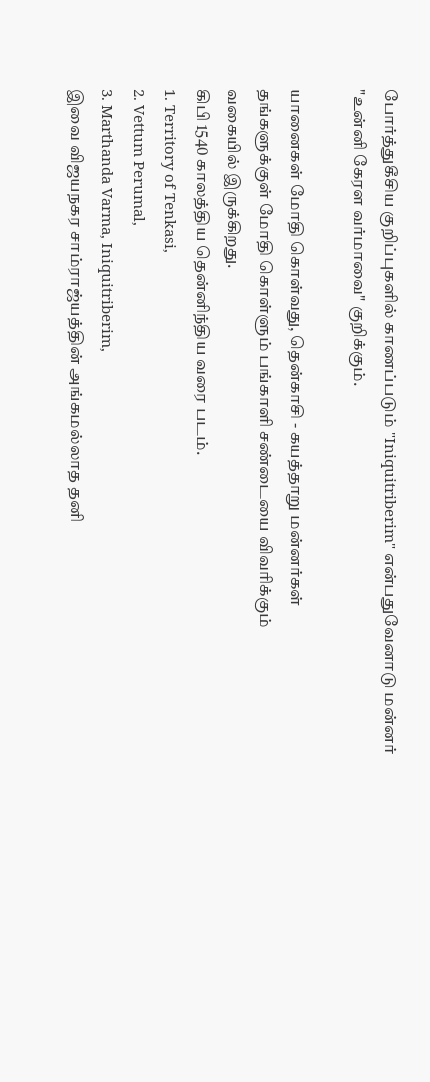போர்த்துகீசிய குறிப்புகளில் காணப்படும் "Iniquitriberim" என்பதுவேனாடு மன்னர் "உன்னி கேரள வர்மாவை" குறிக்கும்.

யானைகள் மோதி கொள்வது, தென்காசி - கயத்தாறு மன்னர்கள்
தங்களுக்குள் மோதி கொள்ளும் பங்காளி சண்டையை விவரிக்கும்
வகையில் இருக்கிறது.
கிபி 1540 காலத்திய தென்னிந்திய வரை படம்.
1. Territory of Tenkasi,
2. Vettum Perumal,
3. Marthanda Varma, Iniquitriberim,
இவை விஜயநகர சாம்ராஜ்யத்தின் அங்கமல்லாத தனி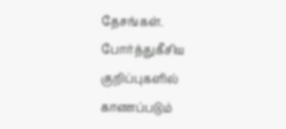தேசங்கள்.
போர்த்துகீசிய குறிப்புகளில் காணப்படும்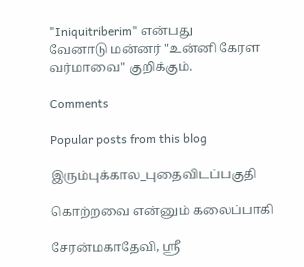"Iniquitriberim" என்பது
வேனாடு மன்னர் "உன்னி கேரள வர்மாவை" குறிக்கும்.

Comments

Popular posts from this blog

இரும்புக்கால_புதைவிடப்பகுதி

கொற்றவை என்னும் கலைப்பாகி

சேரன்மகாதேவி, ஸ்ரீ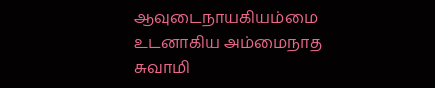ஆவுடைநாயகியம்மை உடனாகிய அம்மைநாத சுவாமி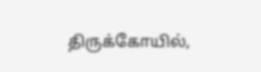திருக்கோயில்,